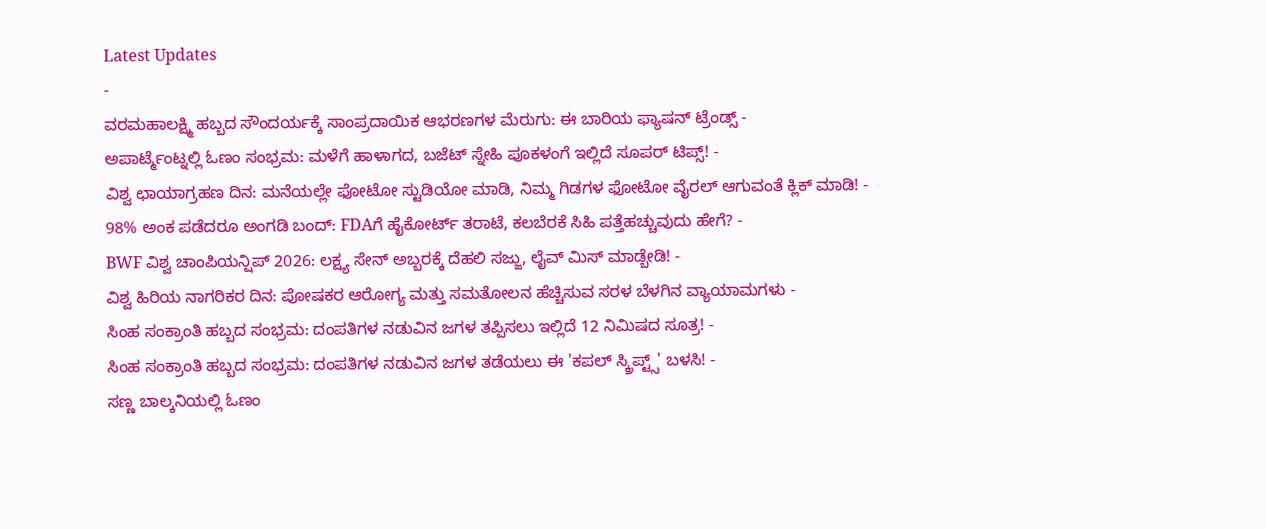Latest Updates
-
ವರಮಹಾಲಕ್ಷ್ಮಿ ಹಬ್ಬದ ಸೌಂದರ್ಯಕ್ಕೆ ಸಾಂಪ್ರದಾಯಿಕ ಆಭರಣಗಳ ಮೆರುಗು: ಈ ಬಾರಿಯ ಫ್ಯಾಷನ್ ಟ್ರೆಂಡ್ಸ್ -
ಅಪಾರ್ಟ್ಮೆಂಟ್ನಲ್ಲಿ ಓಣಂ ಸಂಭ್ರಮ: ಮಳೆಗೆ ಹಾಳಾಗದ, ಬಜೆಟ್ ಸ್ನೇಹಿ ಪೂಕಳಂಗೆ ಇಲ್ಲಿದೆ ಸೂಪರ್ ಟಿಪ್ಸ್! -
ವಿಶ್ವ ಛಾಯಾಗ್ರಹಣ ದಿನ: ಮನೆಯಲ್ಲೇ ಫೋಟೋ ಸ್ಟುಡಿಯೋ ಮಾಡಿ, ನಿಮ್ಮ ಗಿಡಗಳ ಫೋಟೋ ವೈರಲ್ ಆಗುವಂತೆ ಕ್ಲಿಕ್ ಮಾಡಿ! -
98% ಅಂಕ ಪಡೆದರೂ ಅಂಗಡಿ ಬಂದ್: FDAಗೆ ಹೈಕೋರ್ಟ್ ತರಾಟೆ, ಕಲಬೆರಕೆ ಸಿಹಿ ಪತ್ತೆಹಚ್ಚುವುದು ಹೇಗೆ? -
BWF ವಿಶ್ವ ಚಾಂಪಿಯನ್ಷಿಪ್ 2026: ಲಕ್ಷ್ಯ ಸೇನ್ ಅಬ್ಬರಕ್ಕೆ ದೆಹಲಿ ಸಜ್ಜು, ಲೈವ್ ಮಿಸ್ ಮಾಡ್ಬೇಡಿ! -
ವಿಶ್ವ ಹಿರಿಯ ನಾಗರಿಕರ ದಿನ: ಪೋಷಕರ ಆರೋಗ್ಯ ಮತ್ತು ಸಮತೋಲನ ಹೆಚ್ಚಿಸುವ ಸರಳ ಬೆಳಗಿನ ವ್ಯಾಯಾಮಗಳು -
ಸಿಂಹ ಸಂಕ್ರಾಂತಿ ಹಬ್ಬದ ಸಂಭ್ರಮ: ದಂಪತಿಗಳ ನಡುವಿನ ಜಗಳ ತಪ್ಪಿಸಲು ಇಲ್ಲಿದೆ 12 ನಿಮಿಷದ ಸೂತ್ರ! -
ಸಿಂಹ ಸಂಕ್ರಾಂತಿ ಹಬ್ಬದ ಸಂಭ್ರಮ: ದಂಪತಿಗಳ ನಡುವಿನ ಜಗಳ ತಡೆಯಲು ಈ 'ಕಪಲ್ ಸ್ಕ್ರಿಪ್ಟ್ಸ್' ಬಳಸಿ! -
ಸಣ್ಣ ಬಾಲ್ಕನಿಯಲ್ಲಿ ಓಣಂ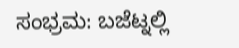ಸಂಭ್ರಮ: ಬಜೆಟ್ನಲ್ಲಿ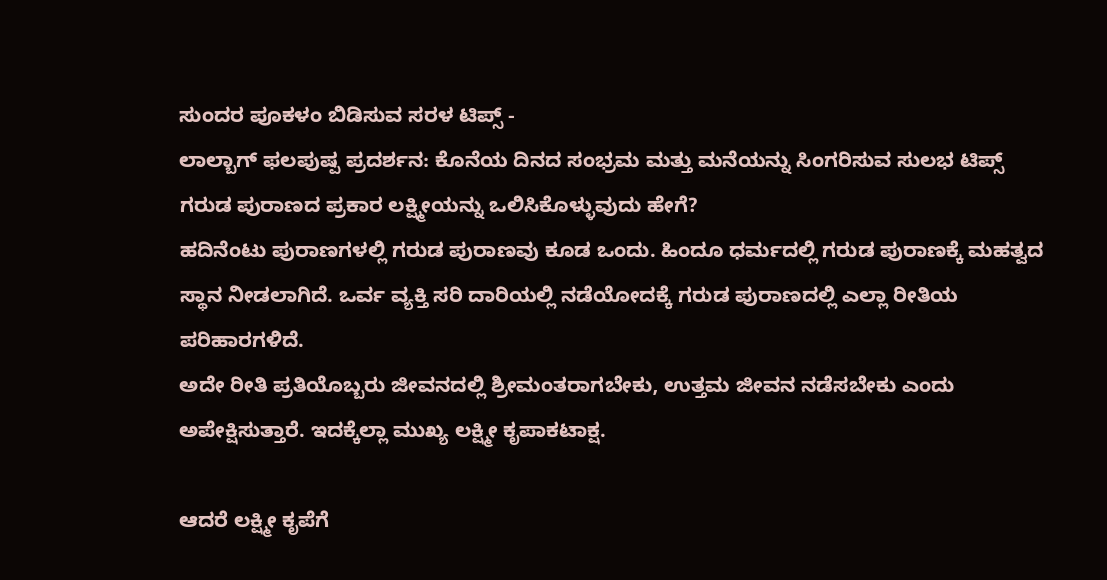ಸುಂದರ ಪೂಕಳಂ ಬಿಡಿಸುವ ಸರಳ ಟಿಪ್ಸ್ -
ಲಾಲ್ಬಾಗ್ ಫಲಪುಷ್ಪ ಪ್ರದರ್ಶನ: ಕೊನೆಯ ದಿನದ ಸಂಭ್ರಮ ಮತ್ತು ಮನೆಯನ್ನು ಸಿಂಗರಿಸುವ ಸುಲಭ ಟಿಪ್ಸ್
ಗರುಡ ಪುರಾಣದ ಪ್ರಕಾರ ಲಕ್ಷ್ಮೀಯನ್ನು ಒಲಿಸಿಕೊಳ್ಳುವುದು ಹೇಗೆ?
ಹದಿನೆಂಟು ಪುರಾಣಗಳಲ್ಲಿ ಗರುಡ ಪುರಾಣವು ಕೂಡ ಒಂದು. ಹಿಂದೂ ಧರ್ಮದಲ್ಲಿ ಗರುಡ ಪುರಾಣಕ್ಕೆ ಮಹತ್ವದ ಸ್ಥಾನ ನೀಡಲಾಗಿದೆ. ಒರ್ವ ವ್ಯಕ್ತಿ ಸರಿ ದಾರಿಯಲ್ಲಿ ನಡೆಯೋದಕ್ಕೆ ಗರುಡ ಪುರಾಣದಲ್ಲಿ ಎಲ್ಲಾ ರೀತಿಯ ಪರಿಹಾರಗಳಿದೆ.
ಅದೇ ರೀತಿ ಪ್ರತಿಯೊಬ್ಬರು ಜೀವನದಲ್ಲಿ ಶ್ರೀಮಂತರಾಗಬೇಕು, ಉತ್ತಮ ಜೀವನ ನಡೆಸಬೇಕು ಎಂದು ಅಪೇಕ್ಷಿಸುತ್ತಾರೆ. ಇದಕ್ಕೆಲ್ಲಾ ಮುಖ್ಯ ಲಕ್ಷ್ಮೀ ಕೃಪಾಕಟಾಕ್ಷ.

ಆದರೆ ಲಕ್ಷ್ಮೀ ಕೃಪೆಗೆ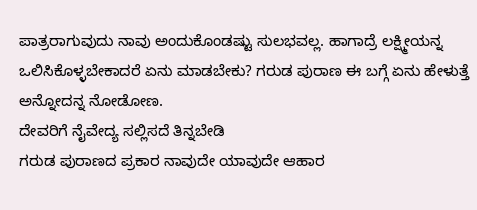ಪಾತ್ರರಾಗುವುದು ನಾವು ಅಂದುಕೊಂಡಷ್ಟು ಸುಲಭವಲ್ಲ. ಹಾಗಾದ್ರೆ ಲಕ್ಷ್ಮೀಯನ್ನ ಒಲಿಸಿಕೊಳ್ಳಬೇಕಾದರೆ ಏನು ಮಾಡಬೇಕು? ಗರುಡ ಪುರಾಣ ಈ ಬಗ್ಗೆ ಏನು ಹೇಳುತ್ತೆ ಅನ್ನೋದನ್ನ ನೋಡೋಣ.
ದೇವರಿಗೆ ನೈವೇದ್ಯ ಸಲ್ಲಿಸದೆ ತಿನ್ನಬೇಡಿ
ಗರುಡ ಪುರಾಣದ ಪ್ರಕಾರ ನಾವುದೇ ಯಾವುದೇ ಆಹಾರ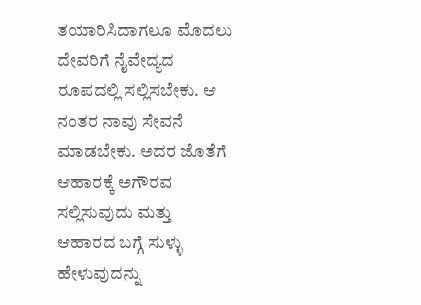ತಯಾರಿಸಿದಾಗಲೂ ಮೊದಲು ದೇವರಿಗೆ ನೈವೇದ್ಯದ ರೂಪದಲ್ಲಿ ಸಲ್ಲಿಸಬೇಕು. ಆ ನಂತರ ನಾವು ಸೇವನೆ ಮಾಡಬೇಕು. ಅದರ ಜೊತೆಗೆ ಆಹಾರಕ್ಕೆ ಅಗೌರವ ಸಲ್ಲಿಸುವುದು ಮತ್ತು ಆಹಾರದ ಬಗ್ಗೆ ಸುಳ್ಳು ಹೇಳುವುದನ್ನು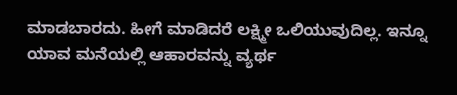ಮಾಡಬಾರದು. ಹೀಗೆ ಮಾಡಿದರೆ ಲಕ್ಷ್ಮೀ ಒಲಿಯುವುದಿಲ್ಲ. ಇನ್ನೂ ಯಾವ ಮನೆಯಲ್ಲಿ ಆಹಾರವನ್ನು ವ್ಯರ್ಥ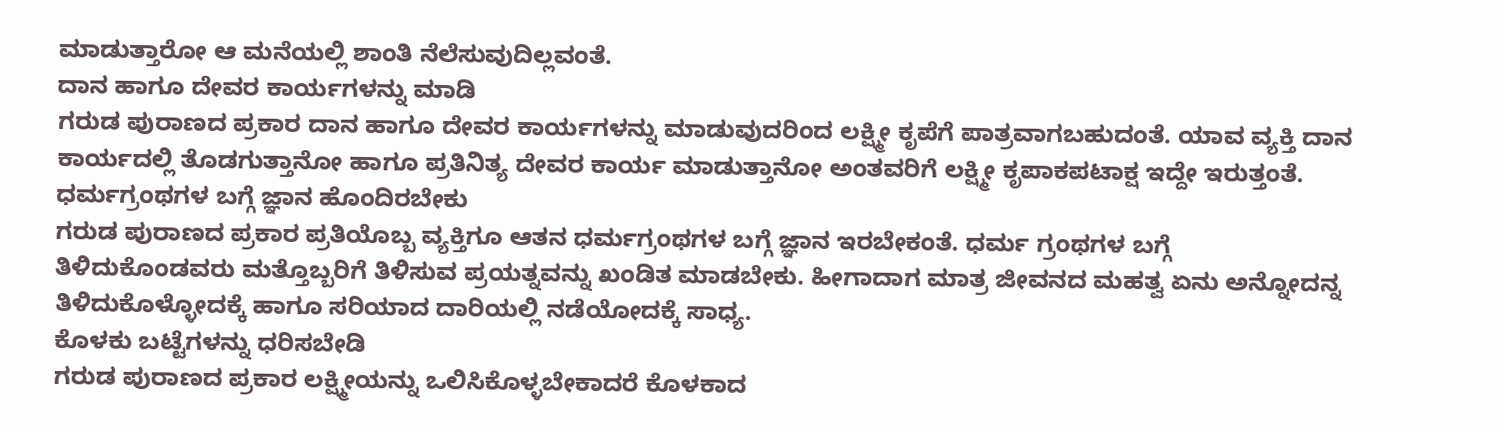ಮಾಡುತ್ತಾರೋ ಆ ಮನೆಯಲ್ಲಿ ಶಾಂತಿ ನೆಲೆಸುವುದಿಲ್ಲವಂತೆ.
ದಾನ ಹಾಗೂ ದೇವರ ಕಾರ್ಯಗಳನ್ನು ಮಾಡಿ
ಗರುಡ ಪುರಾಣದ ಪ್ರಕಾರ ದಾನ ಹಾಗೂ ದೇವರ ಕಾರ್ಯಗಳನ್ನು ಮಾಡುವುದರಿಂದ ಲಕ್ಷ್ಮೀ ಕೃಪೆಗೆ ಪಾತ್ರವಾಗಬಹುದಂತೆ. ಯಾವ ವ್ಯಕ್ತಿ ದಾನ ಕಾರ್ಯದಲ್ಲಿ ತೊಡಗುತ್ತಾನೋ ಹಾಗೂ ಪ್ರತಿನಿತ್ಯ ದೇವರ ಕಾರ್ಯ ಮಾಡುತ್ತಾನೋ ಅಂತವರಿಗೆ ಲಕ್ಷ್ಮೀ ಕೃಪಾಕಪಟಾಕ್ಷ ಇದ್ದೇ ಇರುತ್ತಂತೆ.
ಧರ್ಮಗ್ರಂಥಗಳ ಬಗ್ಗೆ ಜ್ಞಾನ ಹೊಂದಿರಬೇಕು
ಗರುಡ ಪುರಾಣದ ಪ್ರಕಾರ ಪ್ರತಿಯೊಬ್ಬ ವ್ಯಕ್ತಿಗೂ ಆತನ ಧರ್ಮಗ್ರಂಥಗಳ ಬಗ್ಗೆ ಜ್ಞಾನ ಇರಬೇಕಂತೆ. ಧರ್ಮ ಗ್ರಂಥಗಳ ಬಗ್ಗೆ ತಿಳಿದುಕೊಂಡವರು ಮತ್ತೊಬ್ಬರಿಗೆ ತಿಳಿಸುವ ಪ್ರಯತ್ನವನ್ನು ಖಂಡಿತ ಮಾಡಬೇಕು. ಹೀಗಾದಾಗ ಮಾತ್ರ ಜೀವನದ ಮಹತ್ವ ಏನು ಅನ್ನೋದನ್ನ ತಿಳಿದುಕೊಳ್ಳೋದಕ್ಕೆ ಹಾಗೂ ಸರಿಯಾದ ದಾರಿಯಲ್ಲಿ ನಡೆಯೋದಕ್ಕೆ ಸಾಧ್ಯ.
ಕೊಳಕು ಬಟ್ಟೆಗಳನ್ನು ಧರಿಸಬೇಡಿ
ಗರುಡ ಪುರಾಣದ ಪ್ರಕಾರ ಲಕ್ಷ್ಮೀಯನ್ನು ಒಲಿಸಿಕೊಳ್ಳಬೇಕಾದರೆ ಕೊಳಕಾದ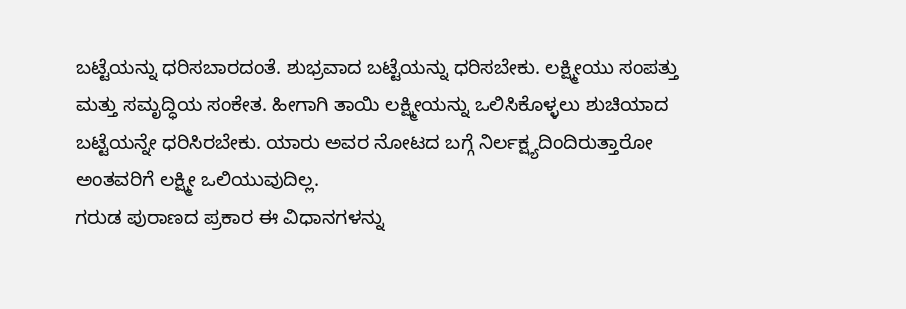ಬಟ್ಟೆಯನ್ನು ಧರಿಸಬಾರದಂತೆ. ಶುಭ್ರವಾದ ಬಟ್ಟೆಯನ್ನು ಧರಿಸಬೇಕು. ಲಕ್ಷ್ಮೀಯು ಸಂಪತ್ತು ಮತ್ತು ಸಮೃದ್ಧಿಯ ಸಂಕೇತ. ಹೀಗಾಗಿ ತಾಯಿ ಲಕ್ಷ್ಮೀಯನ್ನು ಒಲಿಸಿಕೊಳ್ಳಲು ಶುಚಿಯಾದ ಬಟ್ಟೆಯನ್ನೇ ಧರಿಸಿರಬೇಕು. ಯಾರು ಅವರ ನೋಟದ ಬಗ್ಗೆ ನಿರ್ಲಕ್ಷ್ಯದಿಂದಿರುತ್ತಾರೋ ಅಂತವರಿಗೆ ಲಕ್ಷ್ಮೀ ಒಲಿಯುವುದಿಲ್ಲ.
ಗರುಡ ಪುರಾಣದ ಪ್ರಕಾರ ಈ ವಿಧಾನಗಳನ್ನು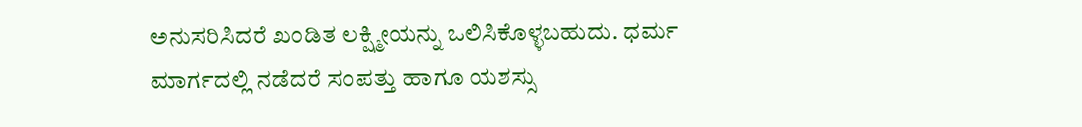ಅನುಸರಿಸಿದರೆ ಖಂಡಿತ ಲಕ್ಷ್ಮೀಯನ್ನು ಒಲಿಸಿಕೊಳ್ಳಬಹುದು. ಧರ್ಮ ಮಾರ್ಗದಲ್ಲಿ ನಡೆದರೆ ಸಂಪತ್ತು ಹಾಗೂ ಯಶಸ್ಸು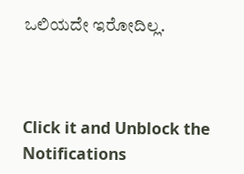ಒಲಿಯದೇ ಇರೋದಿಲ್ಲ.



Click it and Unblock the Notifications